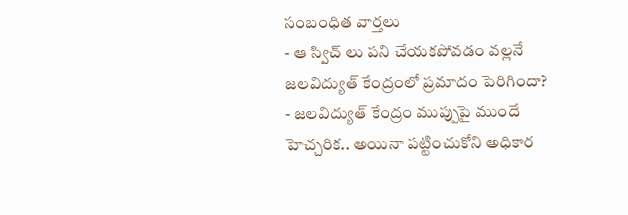సంబంధిత వార్తలు
- ఆ స్విచ్ లు పని చేయకపోవడం వల్లనే జలవిద్యుత్ కేంద్రంలో ప్రమాదం పెరిగిందా?
- జలవిద్యుత్ కేంద్రం ముప్పుపై ముందే హెచ్చరిక.. అయినా పట్టించుకోని అధికార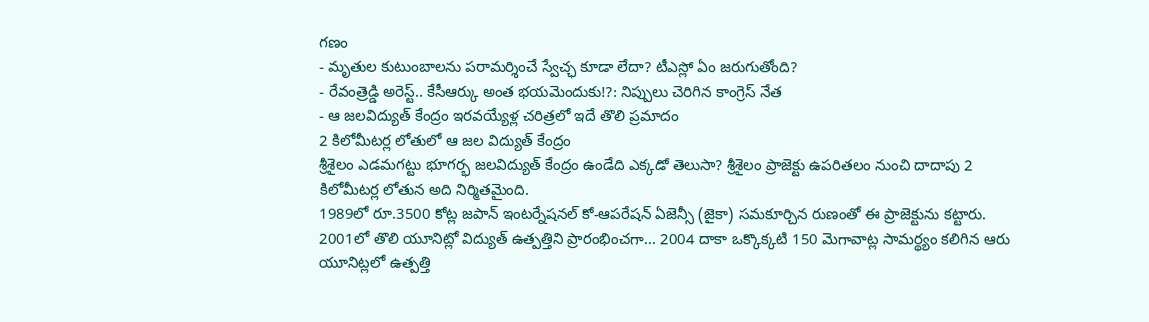గణం
- మృతుల కుటుంబాలను పరామర్శించే స్వేచ్ఛ కూడా లేదా? టీఎస్లో ఏం జరుగుతోంది?
- రేవంత్రెడ్డి అరెస్ట్.. కేసీఆర్కు అంత భయమెందుకు!?: నిప్పులు చెరిగిన కాంగ్రెస్ నేత
- ఆ జలవిద్యుత్ కేంద్రం ఇరవయ్యేళ్ల చరిత్రలో ఇదే తొలి ప్రమాదం
2 కిలోమీటర్ల లోతులో ఆ జల విద్యుత్ కేంద్రం
శ్రీశైలం ఎడమగట్టు భూగర్భ జలవిద్యుత్ కేంద్రం ఉండేది ఎక్కడో తెలుసా? శ్రీశైలం ప్రాజెక్టు ఉపరితలం నుంచి దాదాపు 2 కిలోమీటర్ల లోతున అది నిర్మితమైంది.
1989లో రూ.3500 కోట్ల జపాన్ ఇంటర్నేషనల్ కో-ఆపరేషన్ ఏజెన్సీ (జైకా) సమకూర్చిన రుణంతో ఈ ప్రాజెక్టును కట్టారు. 2001లో తొలి యూనిట్లో విద్యుత్ ఉత్పత్తిని ప్రారంభించగా... 2004 దాకా ఒక్కొక్కటి 150 మెగావాట్ల సామర్థ్యం కలిగిన ఆరు యూనిట్లలో ఉత్పత్తి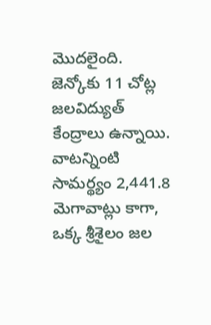మొదలైంది.
జెన్కోకు 11 చోట్ల జలవిద్యుత్ కేంద్రాలు ఉన్నాయి. వాటన్నింటి సామర్థ్యం 2,441.8 మెగావాట్లు కాగా, ఒక్క శ్రీశైలం జల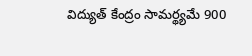విద్యుత్ కేంద్రం సామర్థ్యమే 900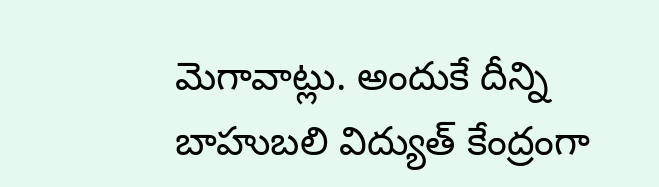మెగావాట్లు. అందుకే దీన్ని బాహుబలి విద్యుత్ కేంద్రంగా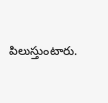పిలుస్తుంటారు.